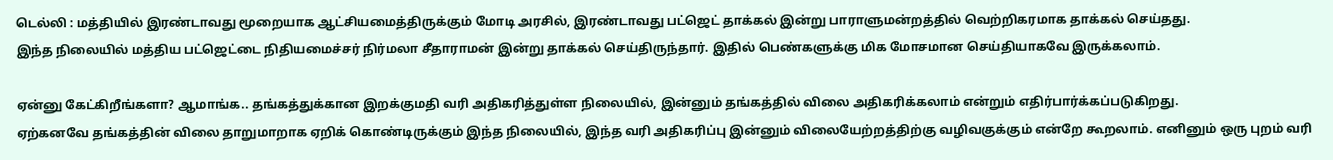டெல்லி : மத்தியில் இரண்டாவது மூறையாக ஆட்சியமைத்திருக்கும் மோடி அரசில், இரண்டாவது பட்ஜெட் தாக்கல் இன்று பாராளுமன்றத்தில் வெற்றிகரமாக தாக்கல் செய்தது.
இந்த நிலையில் மத்திய பட்ஜெட்டை நிதியமைச்சர் நிர்மலா சீதாராமன் இன்று தாக்கல் செய்திருந்தார். இதில் பெண்களுக்கு மிக மோசமான செய்தியாகவே இருக்கலாம்.

ஏன்னு கேட்கிறீங்களா? ஆமாங்க.. தங்கத்துக்கான இறக்குமதி வரி அதிகரித்துள்ள நிலையில், இன்னும் தங்கத்தில் விலை அதிகரிக்கலாம் என்றும் எதிர்பார்க்கப்படுகிறது.
ஏற்கனவே தங்கத்தின் விலை தாறுமாறாக ஏறிக் கொண்டிருக்கும் இந்த நிலையில், இந்த வரி அதிகரிப்பு இன்னும் விலையேற்றத்திற்கு வழிவகுக்கும் என்றே கூறலாம். எனினும் ஒரு புறம் வரி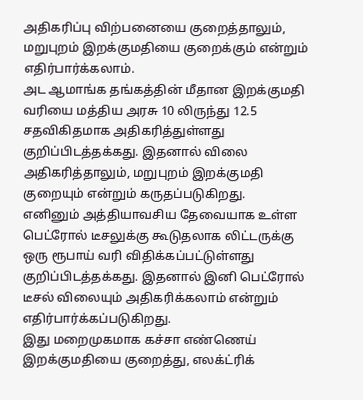அதிகரிப்பு விற்பனையை குறைத்தாலும், மறுபுறம் இறக்குமதியை குறைக்கும் என்றும் எதிர்பார்க்கலாம்.
அட ஆமாங்க தங்கத்தின் மீதான இறக்குமதி வரியை மத்திய அரசு 10 லிருந்து 12.5 சதவிகிதமாக அதிகரித்துள்ளது குறிப்பிடத்தக்கது. இதனால் விலை அதிகரித்தாலும், மறுபுறம் இறக்குமதி குறையும் என்றும் கருதப்படுகிறது.
எனினும் அத்தியாவசிய தேவையாக உள்ள பெட்ரோல் டீசலுக்கு கூடுதலாக லிட்டருக்கு ஒரு ரூபாய் வரி விதிக்கப்பட்டுள்ளது குறிப்பிடத்தக்கது. இதனால் இனி பெட்ரோல் டீசல் விலையும் அதிகரிக்கலாம் என்றும் எதிர்பார்க்கப்படுகிறது.
இது மறைமுகமாக கச்சா எண்ணெய் இறக்குமதியை குறைத்து, எலக்ட்ரிக்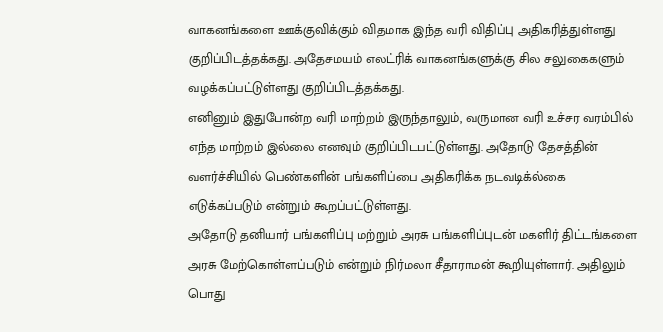வாகனங்களை ஊக்குவிக்கும் விதமாக இந்த வரி விதிப்பு அதிகரித்துள்ளது குறிப்பிடத்தக்கது. அதேசமயம் எலட்ரிக் வாகனங்களுக்கு சில சலுகைகளும் வழக்கப்பட்டுள்ளது குறிப்பிடத்தக்கது.
எனினும் இதுபோன்ற வரி மாற்றம் இருந்தாலும், வருமான வரி உச்சர வரம்பில் எந்த மாற்றம் இல்லை எனவும் குறிப்பிடபட்டுள்ளது. அதோடு தேசத்தின் வளர்ச்சியில் பெண்களின் பங்களிப்பை அதிகரிக்க நடவடிக்ல்கை எடுக்கப்படும் என்றும் கூறப்பட்டுள்ளது.
அதோடு தனியார் பங்களிப்பு மற்றும் அரசு பங்களிப்புடன் மகளிர் திட்டங்களை அரசு மேற்கொள்ளப்படும் என்றும் நிர்மலா சீதாராமன் கூறியுள்ளார். அதிலும் பொது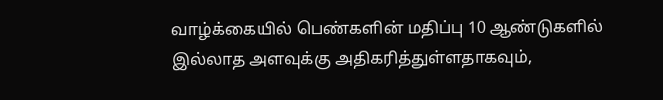வாழ்க்கையில் பெண்களின் மதிப்பு 10 ஆண்டுகளில் இல்லாத அளவுக்கு அதிகரித்துள்ளதாகவும்,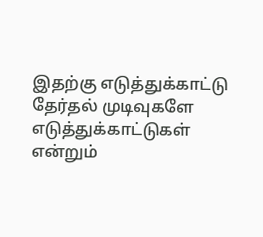இதற்கு எடுத்துக்காட்டு தேர்தல் முடிவுகளே எடுத்துக்காட்டுகள் என்றும்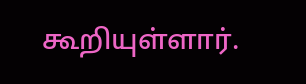கூறியுள்ளார்.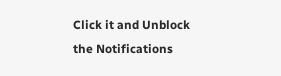Click it and Unblock the Notifications